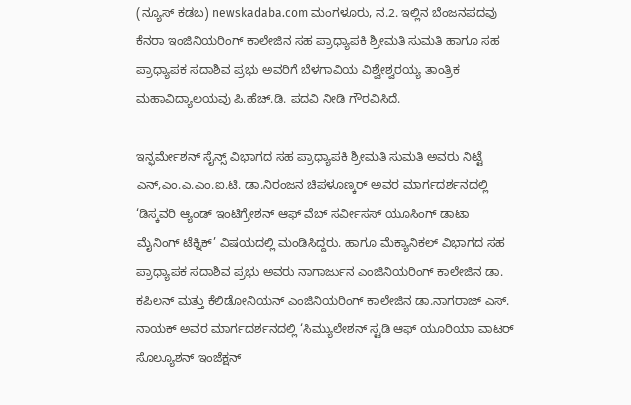(ನ್ಯೂಸ್ ಕಡಬ) newskadaba.com ಮಂಗಳೂರು, ನ.2. ಇಲ್ಲಿನ ಬೆಂಜನಪದವು ಕೆನರಾ ಇಂಜಿನಿಯರಿಂಗ್ ಕಾಲೇಜಿನ ಸಹ ಪ್ರಾಧ್ಯಾಪಕಿ ಶ್ರೀಮತಿ ಸುಮತಿ ಹಾಗೂ ಸಹ ಪ್ರಾಧ್ಯಾಪಕ ಸದಾಶಿವ ಪ್ರಭು ಅವರಿಗೆ ಬೆಳಗಾವಿಯ ವಿಶ್ವೇಶ್ವರಯ್ಯ ತಾಂತ್ರಿಕ ಮಹಾವಿದ್ಯಾಲಯವು ಪಿ.ಹೆಚ್.ಡಿ. ಪದವಿ ನೀಡಿ ಗೌರವಿಸಿದೆ.

ಇನ್ಫರ್ಮೇಶನ್ ಸೈನ್ಸ್ ವಿಭಾಗದ ಸಹ ಪ್ರಾಧ್ಯಾಪಕಿ ಶ್ರೀಮತಿ ಸುಮತಿ ಅವರು ನಿಟ್ಟೆ ಎನ್,ಎಂ.ಎ.ಎಂ.ಐ.ಟಿ. ಡಾ.ನಿರಂಜನ ಚಿಪಳೂಣ್ಕರ್ ಅವರ ಮಾರ್ಗದರ್ಶನದಲ್ಲಿ ‘ಡಿಸ್ಕವರಿ ಆ್ಯಂಡ್ ಇಂಟಿಗ್ರೇಶನ್ ಆಫ್ ವೆಬ್ ಸರ್ವೀಸಸ್ ಯೂಸಿಂಗ್ ಡಾಟಾ ಮೈನಿಂಗ್ ಟೆಕ್ನಿಕ್’ ವಿಷಯದಲ್ಲಿ ಮಂಡಿಸಿದ್ದರು. ಹಾಗೂ ಮೆಕ್ಯಾನಿಕಲ್ ವಿಭಾಗದ ಸಹ ಪ್ರಾಧ್ಯಾಪಕ ಸದಾಶಿವ ಪ್ರಭು ಅವರು ನಾಗಾರ್ಜುನ ಎಂಜಿನಿಯರಿಂಗ್ ಕಾಲೇಜಿನ ಡಾ. ಕಪಿಲನ್ ಮತ್ತು ಕೆಲಿಡೋನಿಯನ್ ಎಂಜಿನಿಯರಿಂಗ್ ಕಾಲೇಜಿನ ಡಾ.ನಾಗರಾಜ್ ಎಸ್. ನಾಯಕ್ ಅವರ ಮಾರ್ಗದರ್ಶನದಲ್ಲಿ ‘ಸಿಮ್ಯುಲೇಶನ್ ಸ್ಟಡಿ ಆಫ್ ಯೂರಿಯಾ ವಾಟರ್ ಸೊಲ್ಯೂಶನ್ ಇಂಜೆಕ್ಷನ್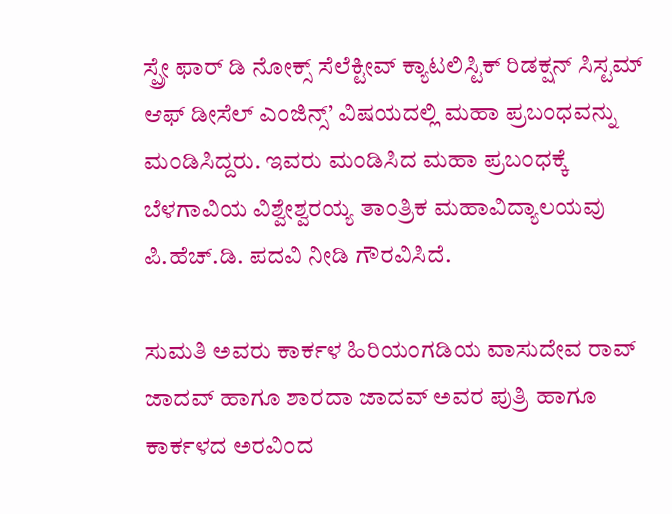ಸ್ಪ್ರೇ ಫಾರ್ ಡಿ ನೋಕ್ಸ್ ಸೆಲೆಕ್ಟೀವ್ ಕ್ಯಾಟಲಿಸ್ಟಿಕ್ ರಿಡಕ್ಷನ್ ಸಿಸ್ಟಮ್ ಆಫ್ ಡೀಸೆಲ್ ಎಂಜಿನ್ಸ್’ ವಿಷಯದಲ್ಲಿ ಮಹಾ ಪ್ರಬಂಧವನ್ನು ಮಂಡಿಸಿದ್ದರು. ಇವರು ಮಂಡಿಸಿದ ಮಹಾ ಪ್ರಬಂಧಕ್ಕೆ ಬೆಳಗಾವಿಯ ವಿಶ್ವೇಶ್ವರಯ್ಯ ತಾಂತ್ರಿಕ ಮಹಾವಿದ್ಯಾಲಯವು ಪಿ.ಹೆಚ್.ಡಿ. ಪದವಿ ನೀಡಿ ಗೌರವಿಸಿದೆ.

ಸುಮತಿ ಅವರು ಕಾರ್ಕಳ ಹಿರಿಯಂಗಡಿಯ ವಾಸುದೇವ ರಾವ್ ಜಾದವ್ ಹಾಗೂ ಶಾರದಾ ಜಾದವ್ ಅವರ ಪುತ್ರಿ ಹಾಗೂ ಕಾರ್ಕಳದ ಅರವಿಂದ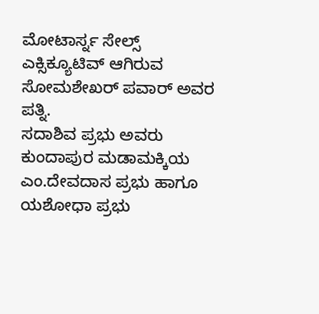ಮೋಟಾರ್ಸ್ನ ಸೇಲ್ಸ್ ಎಕ್ಸಿಕ್ಯೂಟಿವ್ ಆಗಿರುವ ಸೋಮಶೇಖರ್ ಪವಾರ್ ಅವರ ಪತ್ನಿ.
ಸದಾಶಿವ ಪ್ರಭು ಅವರು ಕುಂದಾಪುರ ಮಡಾಮಕ್ಕಿಯ ಎಂ.ದೇವದಾಸ ಪ್ರಭು ಹಾಗೂ ಯಶೋಧಾ ಪ್ರಭು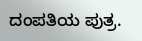ದಂಪತಿಯ ಪುತ್ರ.